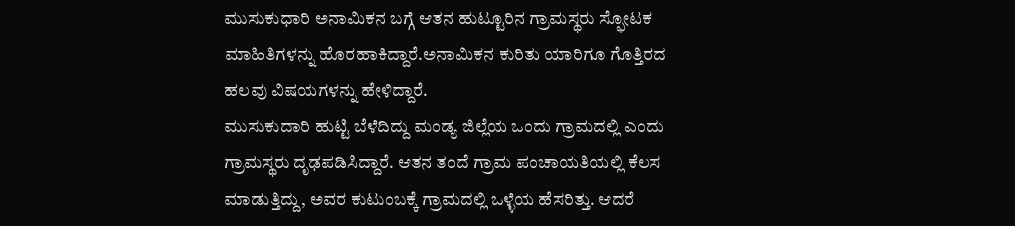ಮುಸುಕುಧಾರಿ ಅನಾಮಿಕನ ಬಗ್ಗೆ ಆತನ ಹುಟ್ಟೂರಿನ ಗ್ರಾಮಸ್ಥರು ಸ್ಫೋಟಕ ಮಾಹಿತಿಗಳನ್ನು ಹೊರಹಾಕಿದ್ದಾರೆ.ಅನಾಮಿಕನ ಕುರಿತು ಯಾರಿಗೂ ಗೊತ್ತಿರದ ಹಲವು ವಿಷಯಗಳನ್ನು ಹೇಳಿದ್ದಾರೆ.
ಮುಸುಕುದಾರಿ ಹುಟ್ಟಿ ಬೆಳೆದಿದ್ದು ಮಂಡ್ಯ ಜಿಲ್ಲೆಯ ಒಂದು ಗ್ರಾಮದಲ್ಲಿ ಎಂದು ಗ್ರಾಮಸ್ಥರು ದೃಢಪಡಿಸಿದ್ದಾರೆ. ಆತನ ತಂದೆ ಗ್ರಾಮ ಪಂಚಾಯತಿಯಲ್ಲಿ ಕೆಲಸ ಮಾಡುತ್ತಿದ್ದು, ಅವರ ಕುಟುಂಬಕ್ಕೆ ಗ್ರಾಮದಲ್ಲಿ ಒಳ್ಳೆಯ ಹೆಸರಿತ್ತು. ಆದರೆ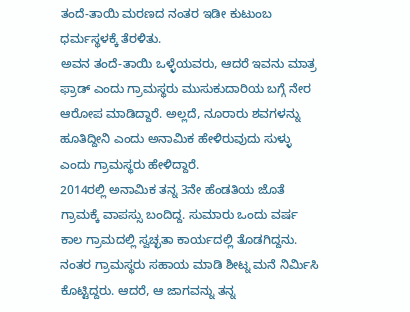ತಂದೆ-ತಾಯಿ ಮರಣದ ನಂತರ ಇಡೀ ಕುಟುಂಬ ಧರ್ಮಸ್ಥಳಕ್ಕೆ ತೆರಳಿತು.
ಅವನ ತಂದೆ-ತಾಯಿ ಒಳ್ಳೆಯವರು, ಆದರೆ ಇವನು ಮಾತ್ರ ಫ್ರಾಡ್ ಎಂದು ಗ್ರಾಮಸ್ಥರು ಮುಸುಕುದಾರಿಯ ಬಗ್ಗೆ ನೇರ ಆರೋಪ ಮಾಡಿದ್ದಾರೆ. ಅಲ್ಲದೆ, ನೂರಾರು ಶವಗಳನ್ನು ಹೂತಿದ್ದೀನಿ ಎಂದು ಅನಾಮಿಕ ಹೇಳಿರುವುದು ಸುಳ್ಳು ಎಂದು ಗ್ರಾಮಸ್ಥರು ಹೇಳಿದ್ದಾರೆ.
2014ರಲ್ಲಿ ಅನಾಮಿಕ ತನ್ನ 3ನೇ ಹೆಂಡತಿಯ ಜೊತೆ ಗ್ರಾಮಕ್ಕೆ ವಾಪಸ್ಸು ಬಂದಿದ್ದ. ಸುಮಾರು ಒಂದು ವರ್ಷ ಕಾಲ ಗ್ರಾಮದಲ್ಲಿ ಸ್ವಚ್ಛತಾ ಕಾರ್ಯದಲ್ಲಿ ತೊಡಗಿದ್ದನು. ನಂತರ ಗ್ರಾಮಸ್ಥರು ಸಹಾಯ ಮಾಡಿ ಶೀಟ್ನ ಮನೆ ನಿರ್ಮಿಸಿ ಕೊಟ್ಟಿದ್ದರು. ಆದರೆ, ಆ ಜಾಗವನ್ನು ತನ್ನ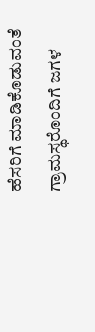ಹೆಸರಿಗೆ ಮಾಡಿಕೊಡುವಂತೆ ಗ್ರಾಮಸ್ಥರೊಂದಿಗೆ ಜಗಳ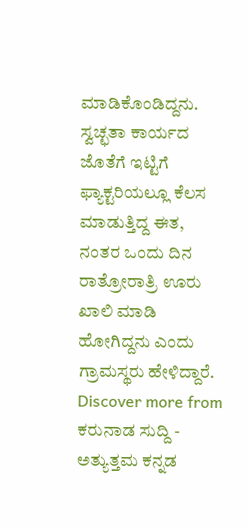ಮಾಡಿಕೊಂಡಿದ್ದನು. ಸ್ವಚ್ಛತಾ ಕಾರ್ಯದ ಜೊತೆಗೆ ಇಟ್ಟಿಗೆ ಫ್ಯಾಕ್ಟರಿಯಲ್ಲೂ ಕೆಲಸ ಮಾಡುತ್ತಿದ್ದ ಈತ, ನಂತರ ಒಂದು ದಿನ ರಾತ್ರೋರಾತ್ರಿ ಊರು ಖಾಲಿ ಮಾಡಿ ಹೋಗಿದ್ದನು ಎಂದು ಗ್ರಾಮಸ್ಥರು ಹೇಳಿದ್ದಾರೆ.
Discover more from ಕರುನಾಡ ಸುದ್ದಿ - ಅತ್ಯುತ್ತಮ ಕನ್ನಡ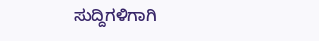ಸುದ್ದಿಗಳಿಗಾಗಿ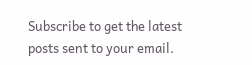Subscribe to get the latest posts sent to your email.